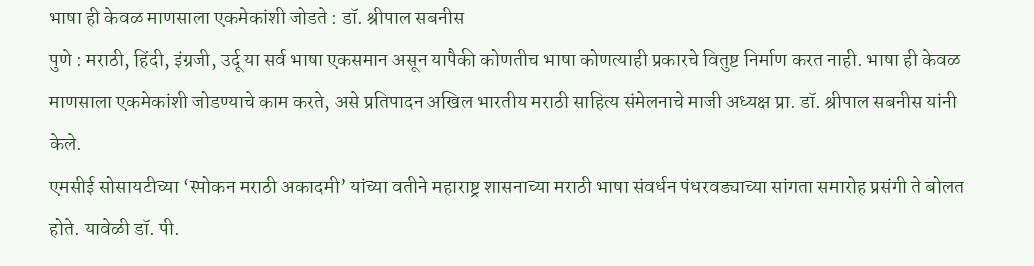भाषा ही केवळ माणसाला एकमेकांशी जोडते : डॉ. श्रीपाल सबनीस
पुणे : मराठी, हिंदी, इंग्रजी, उर्दू या सर्व भाषा एकसमान असून यापैकी कोणतीच भाषा कोणत्याही प्रकारचे वितुष्ट निर्माण करत नाही. भाषा ही केवळ माणसाला एकमेकांशी जोडण्याचे काम करते, असे प्रतिपादन अखिल भारतीय मराठी साहित्य संमेलनाचे माजी अध्यक्ष प्रा. डॉ. श्रीपाल सबनीस यांनी केले.
एमसीई सोसायटीच्या ‘स्पोकन मराठी अकादमी’ यांच्या वतीने महाराष्ट्र शासनाच्या मराठी भाषा संवर्धन पंधरवड्याच्या सांगता समारोह प्रसंगी ते बोलत होते. यावेळी डॉ. पी.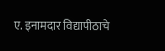ए. इनामदार विद्यापीठाचे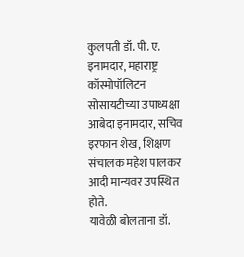कुलपती डॉ. पी. ए. इनामदार, महाराष्ट्र कॉस्मोपॉलिटन सोसायटीच्या उपाध्यक्षा आबेदा इनामदार, सचिव इरफान शेख, शिक्षण संचालक महेश पालकर आदी मान्यवर उपस्थित होते.
यावेळी बोलताना डॉ.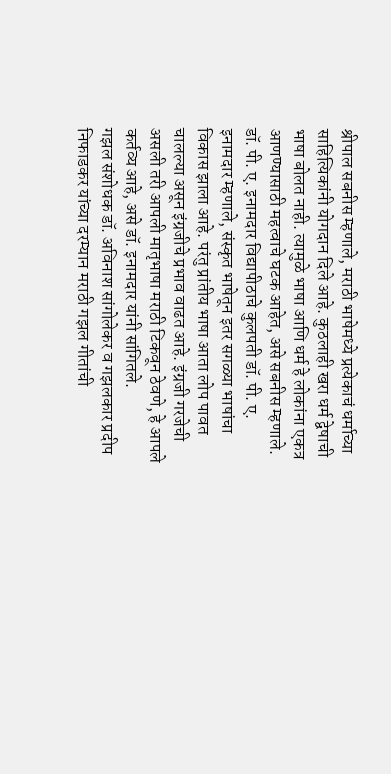श्रीपाल सबनीस म्हणाले, मराठी भाषेमध्ये प्रत्येकाचं धर्माच्या साहित्यिकांनी योगदान दिले आहे. कुठलाही खरा धर्म द्वेषाची भाषा बोलत नाही. त्यामुळे भाषा आणि धर्म हे लोकांना एकत्र आणण्यासाठी महत्वाचे घटक आहेत, असे सबनीस म्हणाले.
डॉ. पी. ए. इनामदार विद्यापीठाचे कुलपती डॉ. पी. ए. इनामदार म्हणाले, संस्कृत भाषेतून इतर सगळ्या भाषांचा विकास झाला आहे. परंतु प्रांतीय भाषा आता लोप पावत चालल्या असून इंग्रजीचे प्रभाव वाढत आहे. इंग्रजी गरजेची असली तरी आपली मातृभाषा मराठी टिकवून ठेवणे, हे आपले कर्तव्य आहे, असे डॉ. इनामदार यांनी सांगितले.
गझल संशोधक डॉ. अविनाश सांगोलेकर व गझलकार प्रदीप निफाडकर यांच्या दरम्यान मराठी गझल गीतांची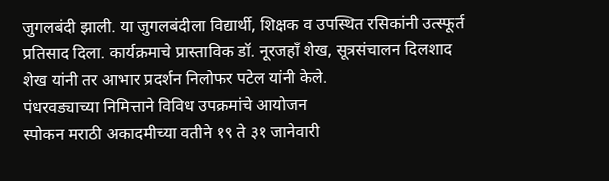जुगलबंदी झाली. या जुगलबंदीला विद्यार्थी, शिक्षक व उपस्थित रसिकांनी उत्स्फूर्त प्रतिसाद दिला. कार्यक्रमाचे प्रास्ताविक डॉ. नूरजहाँ शेख, सूत्रसंचालन दिलशाद शेख यांनी तर आभार प्रदर्शन निलोफर पटेल यांनी केले.
पंधरवड्याच्या निमित्ताने विविध उपक्रमांचे आयोजन
स्पोकन मराठी अकादमीच्या वतीने १९ ते ३१ जानेवारी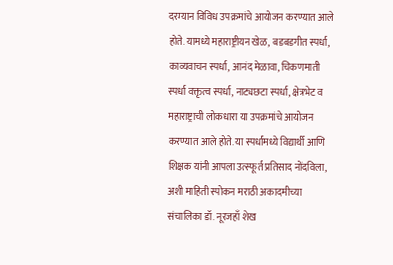दरम्यान विविध उपक्रमांचे आयोजन करण्यात आले होते. यामध्ये महाराष्ट्रीयन खेळ, बडबडगीत स्पर्धा, काव्यवाचन स्पर्धा, आनंद मेळावा, चिकणमाती स्पर्धा वक्तृत्व स्पर्धा, नाट्यछटा स्पर्धा, क्षेत्रभेट व महाराष्ट्राची लोकधारा या उपक्रमांचे आयोजन करण्यात आले होते. या स्पर्धांमध्ये विद्यार्थी आणि शिक्षक यांनी आपला उत्स्फूर्त प्रतिसाद नोंदविला, अशी माहिती स्पोकन मराठी अकादमीच्या संचालिका डॉ. नूरजहाँ शेख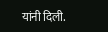यांनी दिली.